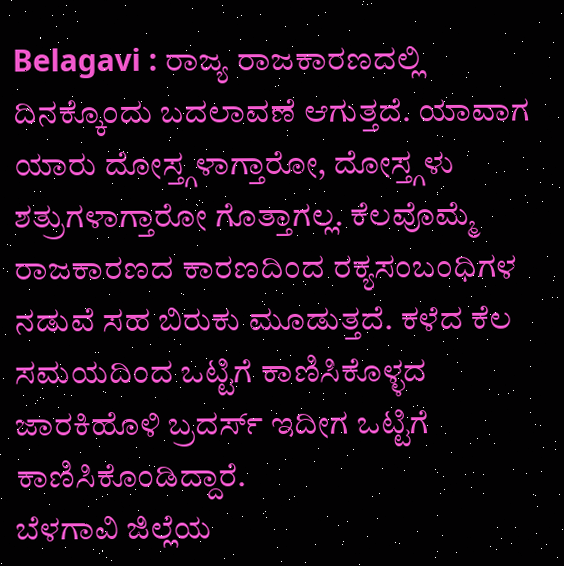Belagavi : ರಾಜ್ಯ ರಾಜಕಾರಣದಲ್ಲಿ ದಿನಕ್ಕೊಂದು ಬದಲಾವಣೆ ಆಗುತ್ತದೆ. ಯಾವಾಗ ಯಾರು ದೋಸ್ತ್ಗಳಾಗ್ತಾರೋ, ದೋಸ್ತ್ಗಳು ಶತ್ರುಗಳಾಗ್ತಾರೋ ಗೊತ್ತಾಗಲ್ಲ. ಕೆಲವೊಮ್ಮೆ ರಾಜಕಾರಣದ ಕಾರಣದಿಂದ ರಕ್ಯಸಂಬಂಧಿಗಳ ನಡುವೆ ಸಹ ಬಿರುಕು ಮೂಡುತ್ತದೆ. ಕಳೆದ ಕೆಲ ಸಮಯದಿಂದ ಒಟ್ಟಿಗೆ ಕಾಣಿಸಿಕೊಳ್ಳದ ಜಾರಕಿಹೊಳಿ ಬ್ರದರ್ಸ್ ಇದೀಗ ಒಟ್ಟಿಗೆ ಕಾಣಿಸಿಕೊಂಡಿದ್ದಾರೆ.
ಬೆಳಗಾವಿ ಜಿಲ್ಲೆಯ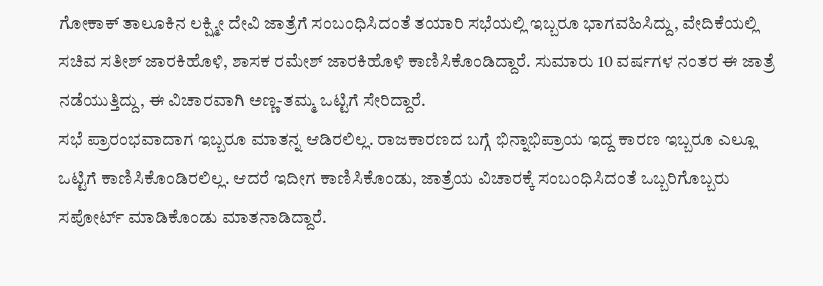ಗೋಕಾಕ್ ತಾಲೂಕಿನ ಲಕ್ಷ್ಮೀ ದೇವಿ ಜಾತ್ರೆಗೆ ಸಂಬಂಧಿಸಿದಂತೆ ತಯಾರಿ ಸಭೆಯಲ್ಲಿ ಇಬ್ಬರೂ ಭಾಗವಹಿಸಿದ್ದು, ವೇದಿಕೆಯಲ್ಲಿ ಸಚಿವ ಸತೀಶ್ ಜಾರಕಿಹೊಳಿ, ಶಾಸಕ ರಮೇಶ್ ಜಾರಕಿಹೊಳಿ ಕಾಣಿಸಿಕೊಂಡಿದ್ದಾರೆ. ಸುಮಾರು 10 ವರ್ಷಗಳ ನಂತರ ಈ ಜಾತ್ರೆ ನಡೆಯುತ್ತಿದ್ದು, ಈ ವಿಚಾರವಾಗಿ ಅಣ್ಣ-ತಮ್ಮ ಒಟ್ಟಿಗೆ ಸೇರಿದ್ದಾರೆ.
ಸಭೆ ಪ್ರಾರಂಭವಾದಾಗ ಇಬ್ಬರೂ ಮಾತನ್ನ ಆಡಿರಲಿಲ್ಲ. ರಾಜಕಾರಣದ ಬಗ್ಗೆ ಭಿನ್ನಾಭಿಪ್ರಾಯ ಇದ್ದ ಕಾರಣ ಇಬ್ಬರೂ ಎಲ್ಲೂ ಒಟ್ಟಿಗೆ ಕಾಣಿಸಿಕೊಂಡಿರಲಿಲ್ಲ. ಆದರೆ ಇದೀಗ ಕಾಣಿಸಿಕೊಂಡು, ಜಾತ್ರೆಯ ವಿಚಾರಕ್ಕೆ ಸಂಬಂಧಿಸಿದಂತೆ ಒಬ್ಬರಿಗೊಬ್ಬರು ಸಪೋರ್ಟ್ ಮಾಡಿಕೊಂಡು ಮಾತನಾಡಿದ್ದಾರೆ.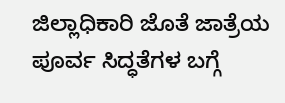ಜಿಲ್ಲಾಧಿಕಾರಿ ಜೊತೆ ಜಾತ್ರೆಯ ಪೂರ್ವ ಸಿದ್ಧತೆಗಳ ಬಗ್ಗೆ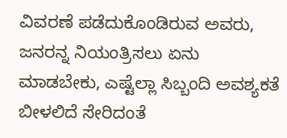ವಿವರಣೆ ಪಡೆದುಕೊಂಡಿರುವ ಅವರು, ಜನರನ್ನ ನಿಯಂತ್ರಿಸಲು ಏನು ಮಾಡಬೇಕು, ಎಷ್ಟೆಲ್ಲಾ ಸಿಬ್ಬಂದಿ ಅವಶ್ಯಕತೆ ಬೀಳಲಿದೆ ಸೇರಿದಂತೆ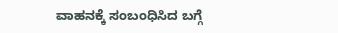ವಾಹನಕ್ಕೆ ಸಂಬಂಧಿಸಿದ ಬಗ್ಗೆ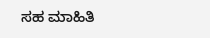ಸಹ ಮಾಹಿತಿ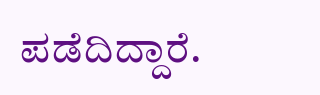ಪಡೆದಿದ್ದಾರೆ.